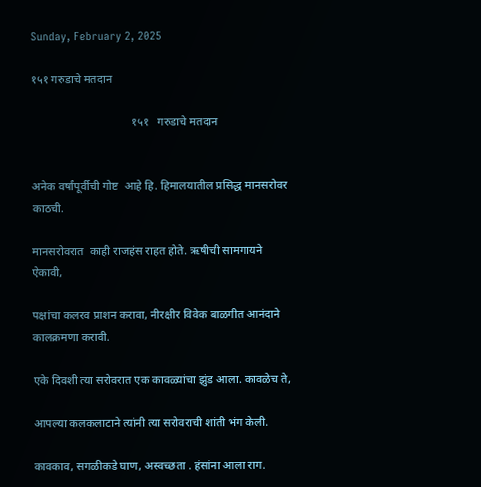Sunday, February 2, 2025

१५१ गरुडाचे मतदान

                                   १५१   गरुडाचे मतदान


अनेक वर्षांपूर्वीची गोष्ट  आहे हि. हिमालयातील प्रसिद्ध मानसरोवर काठची.

मानसरोवरात  काही राजहंस राहत होते. ऋषीची सामगायने  ऐकावी,

पक्षांचा कलरव प्राशन करावा, नीरक्षीर विवेक बाळगीत आनंदाने कालक्रमणा करावी.

एके दिवशी त्या सरोवरात एक कावळ्यांचा झुंड आला. कावळेच ते,

आपल्या कलकलाटाने त्यांनी त्या सरोवराची शांती भंग केली.

कावकाव, सगळीकडे घाण, अस्वच्छता . हंसांना आला राग.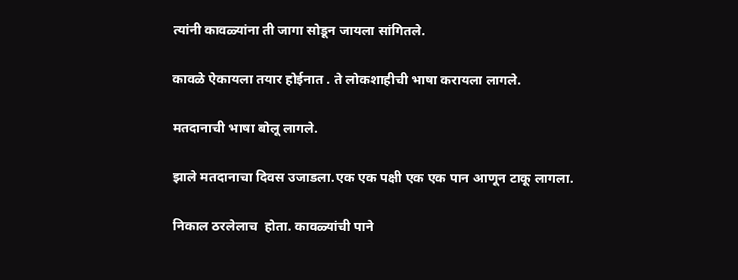त्यांनी कावळ्यांना ती जागा सोडून जायला सांगितले.

कावळे ऐकायला तयार होईनात . ते लोकशाहीची भाषा करायला लागले.

मतदानाची भाषा बोलू लागले.

झाले मतदानाचा दिवस उजाडला.एक एक पक्षी एक एक पान आणून टाकू लागला.

निकाल ठरलेलाच  होता. कावळ्यांची पाने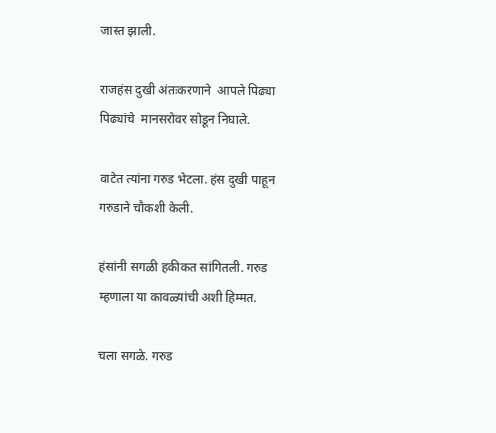जास्त झाली.

राजहंस दुखी अंतःकरणाने  आपले पिढ्या पिढ्यांचे  मानसरोवर सोडून निघाले.

वाटेत त्यांना गरुड भेटला. हंस दुखी पाहून गरुडाने चौकशी केली.

हंसांनी सगळी हकीकत सांगितली. गरुड म्हणाला या कावळ्यांची अशी हिम्मत.

चला सगळे. गरुड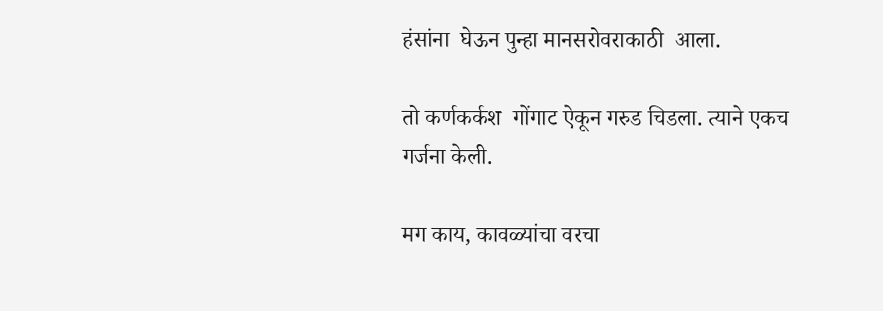हंसांना  घेऊन पुन्हा मानसरोवराकाठी  आला.

तो कर्णकर्कश  गोंगाट ऐकून गरुड चिडला. त्याने एकच गर्जना केली.

मग काय, कावळ्यांचा वरचा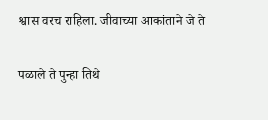श्वास वरच राहिला. जीवाच्या आकांताने जे ते

पळाले ते पुन्हा तिथे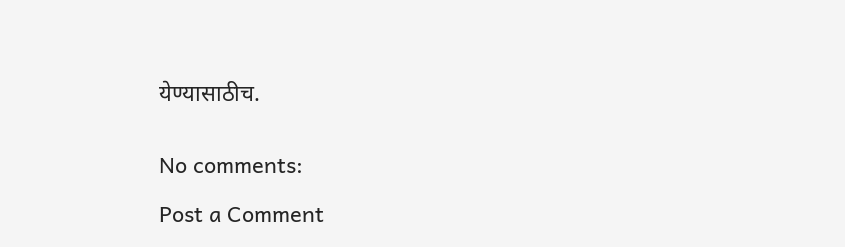येण्यासाठीच.


No comments:

Post a Comment